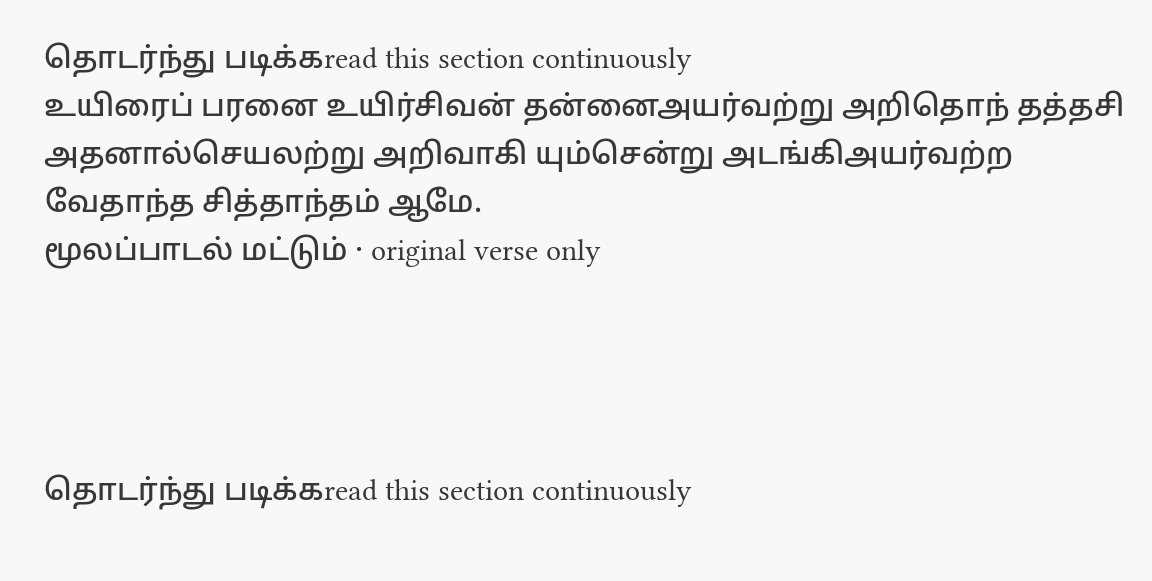தொடர்ந்து படிக்கread this section continuously
உயிரைப் பரனை உயிர்சிவன் தன்னைஅயர்வற்று அறிதொந் தத்தசி அதனால்செயலற்று அறிவாகி யும்சென்று அடங்கிஅயர்வற்ற வேதாந்த சித்தாந்தம் ஆமே.
மூலப்பாடல் மட்டும் · original verse only




தொடர்ந்து படிக்கread this section continuously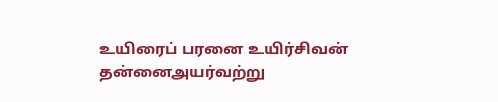உயிரைப் பரனை உயிர்சிவன் தன்னைஅயர்வற்று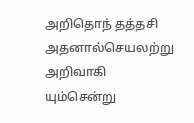அறிதொந் தத்தசி அதனால்செயலற்று அறிவாகி யும்சென்று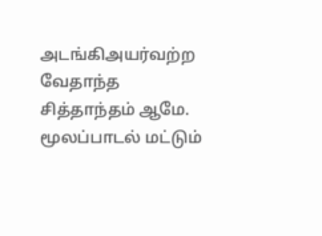அடங்கிஅயர்வற்ற வேதாந்த சித்தாந்தம் ஆமே.
மூலப்பாடல் மட்டும்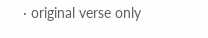· original verse only